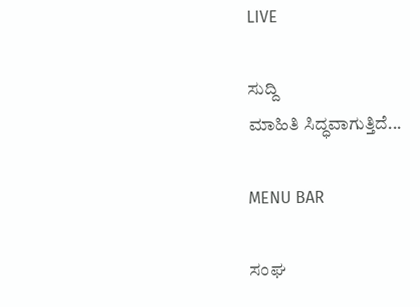LIVE

ಸುದ್ದಿ
ಮಾಹಿತಿ ಸಿದ್ಧವಾಗುತ್ತಿದೆ...

MENU BAR

ಸಂಘ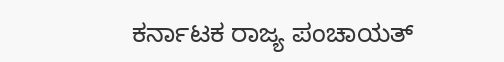ಕರ್ನಾಟಕ ರಾಜ್ಯ ಪಂಚಾಯತ್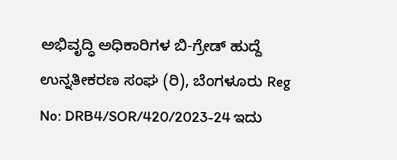ಅಭಿವೃದ್ಧಿ ಅಧಿಕಾರಿಗಳ ಬಿ-ಗ್ರೇಡ್ ಹುದ್ದೆ ಉನ್ನತೀಕರಣ ಸಂಘ (ರಿ), ಬೆಂಗಳೂರು Reg No: DRB4/SOR/420/2023-24 ಇದು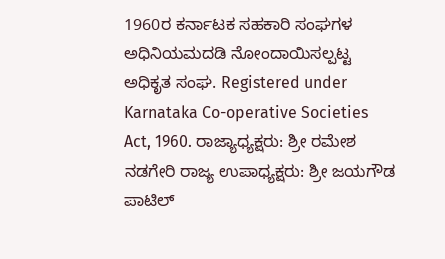1960ರ ಕರ್ನಾಟಕ ಸಹಕಾರಿ ಸಂಘಗಳ ಅಧಿನಿಯಮದಡಿ ನೋಂದಾಯಿಸಲ್ಪಟ್ಟ ಅಧಿಕೃತ ಸಂಘ. Registered under Karnataka Co-operative Societies Act, 1960. ರಾಜ್ಯಾಧ್ಯಕ್ಷರು: ಶ್ರೀ ರಮೇಶ ನಡಗೇರಿ ರಾಜ್ಯ ಉಪಾಧ್ಯಕ್ಷರು: ಶ್ರೀ ಜಯಗೌಡ ಪಾಟಿಲ್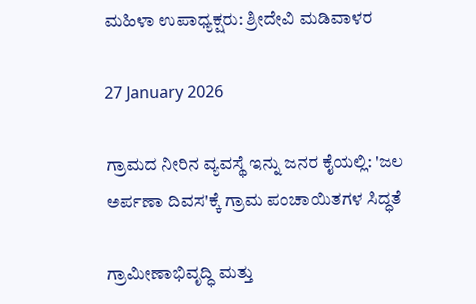ಮಹಿಳಾ ಉಪಾಧ್ಯಕ್ಷರು: ಶ್ರೀದೇವಿ ಮಡಿವಾಳರ

27 January 2026

ಗ್ರಾಮದ ನೀರಿನ ವ್ಯವಸ್ಥೆ ಇನ್ನು ಜನರ ಕೈಯಲ್ಲಿ: 'ಜಲ ಅರ್ಪಣಾ ದಿವಸ'ಕ್ಕೆ ಗ್ರಾಮ ಪಂಚಾಯಿತಗಳ ಸಿದ್ಧತೆ

ಗ್ರಾಮೀಣಾಭಿವೃದ್ಧಿ ಮತ್ತು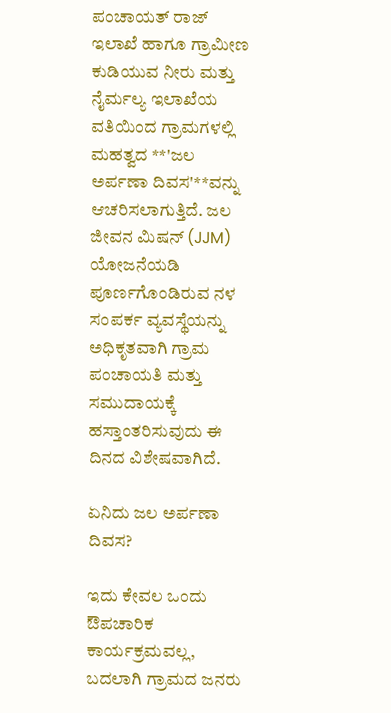ಪಂಚಾಯತ್ ರಾಜ್ ಇಲಾಖೆ ಹಾಗೂ ಗ್ರಾಮೀಣ ಕುಡಿಯುವ ನೀರು ಮತ್ತು ನೈರ್ಮಲ್ಯ ಇಲಾಖೆಯ ವತಿಯಿಂದ ಗ್ರಾಮಗಳಲ್ಲಿ ಮಹತ್ವದ **'ಜಲ ಅರ್ಪಣಾ ದಿವಸ'**ವನ್ನು ಆಚರಿಸಲಾಗುತ್ತಿದೆ. ಜಲ ಜೀವನ ಮಿಷನ್ (JJM) ಯೋಜನೆಯಡಿ ಪೂರ್ಣಗೊಂಡಿರುವ ನಳ ಸಂಪರ್ಕ ವ್ಯವಸ್ಥೆಯನ್ನು ಅಧಿಕೃತವಾಗಿ ಗ್ರಾಮ ಪಂಚಾಯತಿ ಮತ್ತು ಸಮುದಾಯಕ್ಕೆ ಹಸ್ತಾಂತರಿಸುವುದು ಈ ದಿನದ ವಿಶೇಷವಾಗಿದೆ.

ಏನಿದು ಜಲ ಅರ್ಪಣಾ ದಿವಸ?

ಇದು ಕೇವಲ ಒಂದು ಔಪಚಾರಿಕ ಕಾರ್ಯಕ್ರಮವಲ್ಲ, ಬದಲಾಗಿ ಗ್ರಾಮದ ಜನರು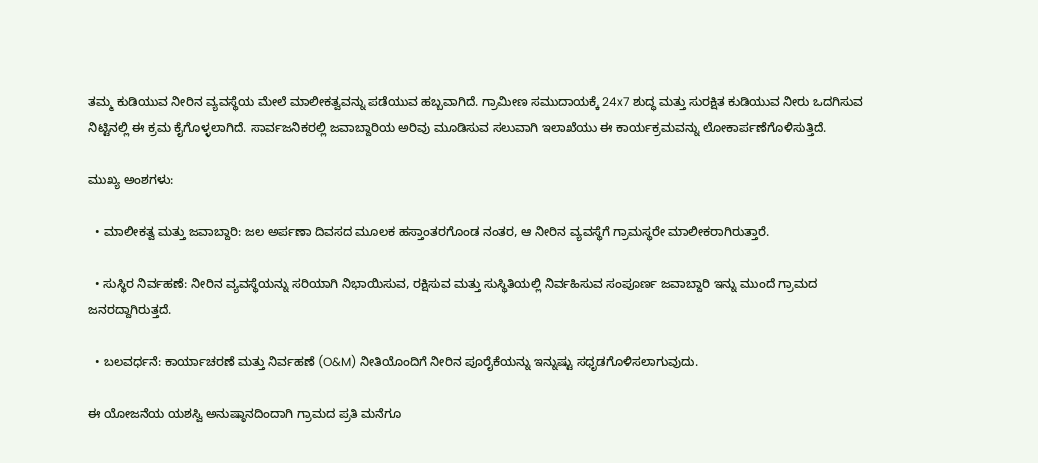ತಮ್ಮ ಕುಡಿಯುವ ನೀರಿನ ವ್ಯವಸ್ಥೆಯ ಮೇಲೆ ಮಾಲೀಕತ್ವವನ್ನು ಪಡೆಯುವ ಹಬ್ಬವಾಗಿದೆ. ಗ್ರಾಮೀಣ ಸಮುದಾಯಕ್ಕೆ 24x7 ಶುದ್ಧ ಮತ್ತು ಸುರಕ್ಷಿತ ಕುಡಿಯುವ ನೀರು ಒದಗಿಸುವ ನಿಟ್ಟಿನಲ್ಲಿ ಈ ಕ್ರಮ ಕೈಗೊಳ್ಳಲಾಗಿದೆ. ಸಾರ್ವಜನಿಕರಲ್ಲಿ ಜವಾಬ್ದಾರಿಯ ಅರಿವು ಮೂಡಿಸುವ ಸಲುವಾಗಿ ಇಲಾಖೆಯು ಈ ಕಾರ್ಯಕ್ರಮವನ್ನು ಲೋಕಾರ್ಪಣೆಗೊಳಿಸುತ್ತಿದೆ.

ಮುಖ್ಯ ಅಂಶಗಳು:

  • ಮಾಲೀಕತ್ವ ಮತ್ತು ಜವಾಬ್ದಾರಿ: ಜಲ ಅರ್ಪಣಾ ದಿವಸದ ಮೂಲಕ ಹಸ್ತಾಂತರಗೊಂಡ ನಂತರ, ಆ ನೀರಿನ ವ್ಯವಸ್ಥೆಗೆ ಗ್ರಾಮಸ್ಥರೇ ಮಾಲೀಕರಾಗಿರುತ್ತಾರೆ.

  • ಸುಸ್ಥಿರ ನಿರ್ವಹಣೆ: ನೀರಿನ ವ್ಯವಸ್ಥೆಯನ್ನು ಸರಿಯಾಗಿ ನಿಭಾಯಿಸುವ, ರಕ್ಷಿಸುವ ಮತ್ತು ಸುಸ್ಥಿತಿಯಲ್ಲಿ ನಿರ್ವಹಿಸುವ ಸಂಪೂರ್ಣ ಜವಾಬ್ದಾರಿ ಇನ್ನು ಮುಂದೆ ಗ್ರಾಮದ ಜನರದ್ದಾಗಿರುತ್ತದೆ.

  • ಬಲವರ್ಧನೆ: ಕಾರ್ಯಾಚರಣೆ ಮತ್ತು ನಿರ್ವಹಣೆ (O&M) ನೀತಿಯೊಂದಿಗೆ ನೀರಿನ ಪೂರೈಕೆಯನ್ನು ಇನ್ನುಷ್ಟು ಸಧೃಡಗೊಳಿಸಲಾಗುವುದು.

ಈ ಯೋಜನೆಯ ಯಶಸ್ವಿ ಅನುಷ್ಠಾನದಿಂದಾಗಿ ಗ್ರಾಮದ ಪ್ರತಿ ಮನೆಗೂ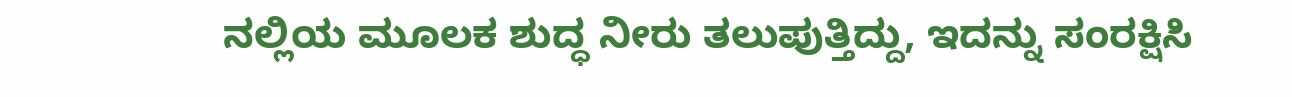ನಲ್ಲಿಯ ಮೂಲಕ ಶುದ್ಧ ನೀರು ತಲುಪುತ್ತಿದ್ದು, ಇದನ್ನು ಸಂರಕ್ಷಿಸಿ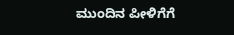ಮುಂದಿನ ಪೀಳಿಗೆಗೆ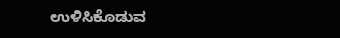ಉಳಿಸಿಕೊಡುವ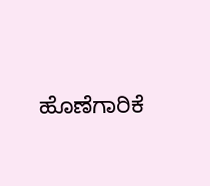ಹೊಣೆಗಾರಿಕೆ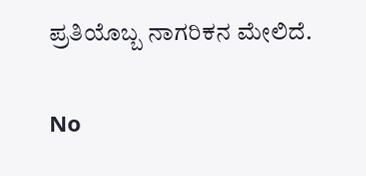ಪ್ರತಿಯೊಬ್ಬ ನಾಗರಿಕನ ಮೇಲಿದೆ.

No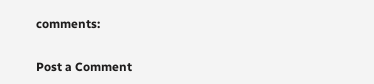comments:

Post a Comment